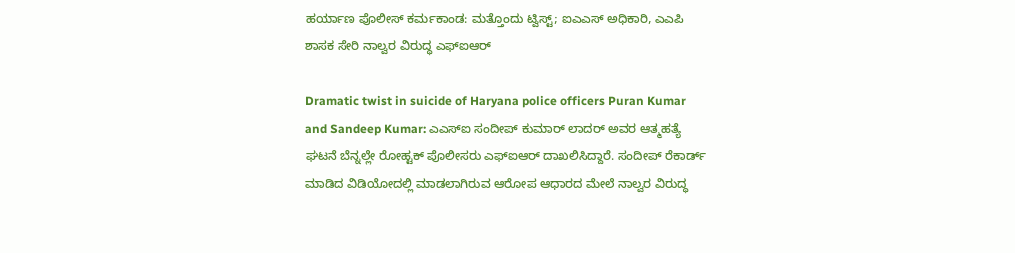ಹರ್ಯಾಣ ಪೊಲೀಸ್ ಕರ್ಮಕಾಂಡ: ಮತ್ತೊಂದು ಟ್ವಿಸ್ಟ್; ಐಎಎಸ್ ಅಧಿಕಾರಿ, ಎಎಪಿ ಶಾಸಕ ಸೇರಿ ನಾಲ್ವರ ವಿರುದ್ಧ ಎಫ್ಐಆರ್

Dramatic twist in suicide of Haryana police officers Puran Kumar and Sandeep Kumar: ಎಎಸ್ಐ ಸಂದೀಪ್ ಕುಮಾರ್ ಲಾದರ್ ಅವರ ಆತ್ಮಹತ್ಯೆ ಘಟನೆ ಬೆನ್ನಲ್ಲೇ ರೋಹ್ಟಕ್ ಪೊಲೀಸರು ಎಫ್ಐಆರ್ ದಾಖಲಿಸಿದ್ದಾರೆ. ಸಂದೀಪ್ ರೆಕಾರ್ಡ್ ಮಾಡಿದ ವಿಡಿಯೋದಲ್ಲಿ ಮಾಡಲಾಗಿರುವ ಆರೋಪ ಆಧಾರದ ಮೇಲೆ ನಾಲ್ವರ ವಿರುದ್ಧ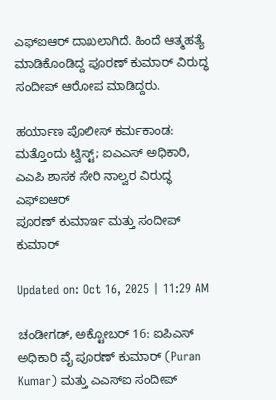ಎಫ್ಐಆರ್ ದಾಖಲಾಗಿದೆ. ಹಿಂದೆ ಆತ್ಮಹತ್ಯೆ ಮಾಡಿಕೊಂಡಿದ್ದ ಪೂರಣ್ ಕುಮಾರ್ ವಿರುದ್ಧ ಸಂದೀಪ್ ಆರೋಪ ಮಾಡಿದ್ದರು.

ಹರ್ಯಾಣ ಪೊಲೀಸ್ ಕರ್ಮಕಾಂಡ: ಮತ್ತೊಂದು ಟ್ವಿಸ್ಟ್; ಐಎಎಸ್ ಅಧಿಕಾರಿ, ಎಎಪಿ ಶಾಸಕ ಸೇರಿ ನಾಲ್ವರ ವಿರುದ್ಧ ಎಫ್ಐಆರ್
ಪೂರಣ್ ಕುಮಾರ್ಇ ಮತ್ತು ಸಂದೀಪ್ ಕುಮಾರ್

Updated on: Oct 16, 2025 | 11:29 AM

ಚಂಡೀಗಡ್, ಅಕ್ಟೋಬರ್ 16: ಐಪಿಎಸ್ ಅಧಿಕಾರಿ ವೈ ಪೂರಣ್ ಕುಮಾರ್ (Puran Kumar) ಮತ್ತು ಎಎಸ್ಐ ಸಂದೀಪ್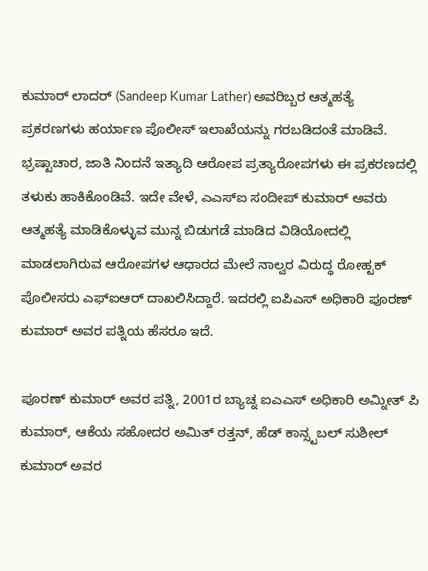ಕುಮಾರ್ ಲಾದರ್ (Sandeep Kumar Lather) ಅವರಿಬ್ಬರ ಆತ್ಮಹತ್ಯೆ ಪ್ರಕರಣಗಳು ಹರ್ಯಾಣ ಪೊಲೀಸ್ ಇಲಾಖೆಯನ್ನು ಗರಬಡಿದಂತೆ ಮಾಡಿವೆ. ಭ್ರಷ್ಟಾಚಾರ, ಜಾತಿ ನಿಂದನೆ ಇತ್ಯಾದಿ ಆರೋಪ ಪ್ರತ್ಯಾರೋಪಗಳು ಈ ಪ್ರಕರಣದಲ್ಲಿ ತಳುಕು ಹಾಕಿಕೊಂಡಿವೆ. ಇದೇ ವೇಳೆ, ಎಎಸ್ಐ ಸಂದೀಪ್ ಕುಮಾರ್ ಅವರು ಆತ್ಮಹತ್ಯೆ ಮಾಡಿಕೊಳ್ಳುವ ಮುನ್ನ ಬಿಡುಗಡೆ ಮಾಡಿದ ವಿಡಿಯೋದಲ್ಲಿ ಮಾಡಲಾಗಿರುವ ಆರೋಪಗಳ ಆಧಾರದ ಮೇಲೆ ನಾಲ್ವರ ವಿರುದ್ಧ ರೋಹ್ಟಕ್ ಪೊಲೀಸರು ಎಫ್ಐಆರ್ ದಾಖಲಿಸಿದ್ದಾರೆ. ಇದರಲ್ಲಿ ಐಪಿಎಸ್ ಅಧಿಕಾರಿ ಪೂರಣ್ ಕುಮಾರ್ ಅವರ ಪತ್ನಿಯ ಹೆಸರೂ ಇದೆ.

ಪೂರಣ್ ಕುಮಾರ್ ಅವರ ಪತ್ನಿ, 2001ರ ಬ್ಯಾಚ್ನ ಐಎಎಸ್ ಅಧಿಕಾರಿ ಅಮ್ನೀತ್ ಪಿ ಕುಮಾರ್, ಆಕೆಯ ಸಹೋದರ ಅಮಿತ್ ರತ್ತನ್, ಹೆಡ್ ಕಾನ್ಸ್ಟಬಲ್ ಸುಶೀಲ್ ಕುಮಾರ್ ಅವರ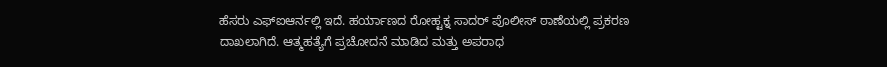ಹೆಸರು ಎಫ್ಐಆರ್ನಲ್ಲಿ ಇದೆ. ಹರ್ಯಾಣದ ರೋಹ್ಟಕ್ನ ಸಾದರ್ ಪೊಲೀಸ್ ಠಾಣೆಯಲ್ಲಿ ಪ್ರಕರಣ ದಾಖಲಾಗಿದೆ. ಆತ್ಮಹತ್ಯೆಗೆ ಪ್ರಚೋದನೆ ಮಾಡಿದ ಮತ್ತು ಅಪರಾಧ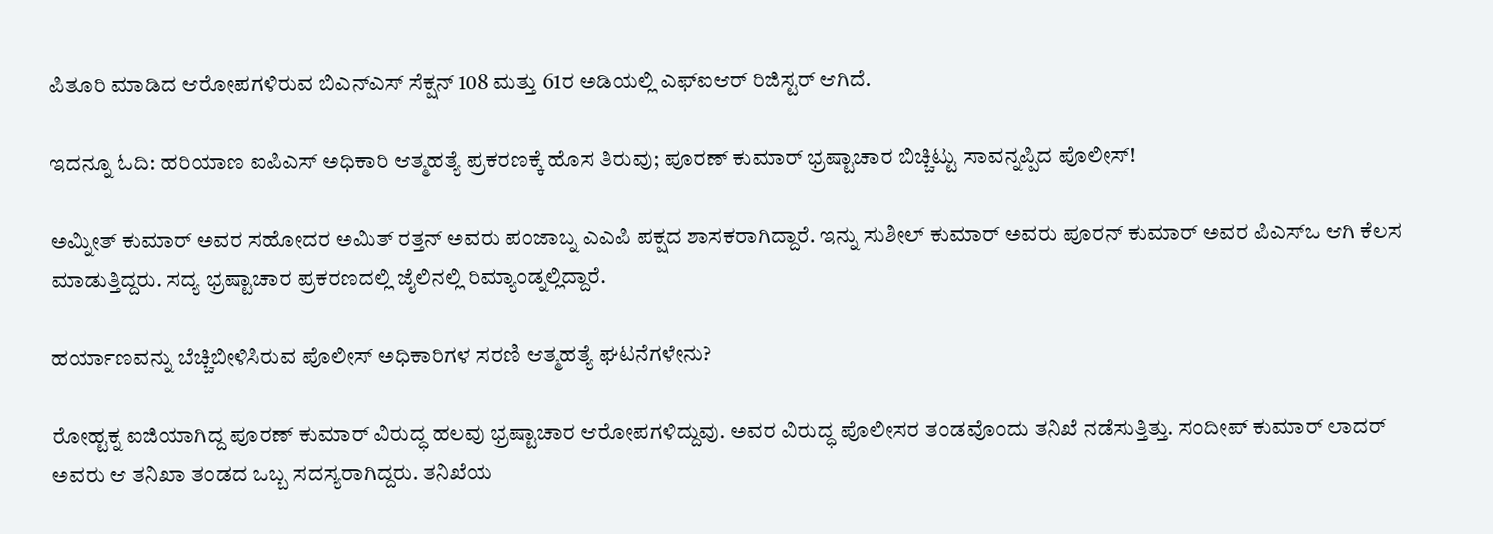ಪಿತೂರಿ ಮಾಡಿದ ಆರೋಪಗಳಿರುವ ಬಿಎನ್ಎಸ್ ಸೆಕ್ಷನ್ 108 ಮತ್ತು 61ರ ಅಡಿಯಲ್ಲಿ ಎಫ್ಐಆರ್ ರಿಜಿಸ್ಟರ್ ಆಗಿದೆ.

ಇದನ್ನೂ ಓದಿ: ಹರಿಯಾಣ ಐಪಿಎಸ್ ಅಧಿಕಾರಿ ಆತ್ಮಹತ್ಯೆ ಪ್ರಕರಣಕ್ಕೆ ಹೊಸ ತಿರುವು; ಪೂರಣ್ ಕುಮಾರ್ ಭ್ರಷ್ಟಾಚಾರ ಬಿಚ್ಚಿಟ್ಟು ಸಾವನ್ನಪ್ಪಿದ ಪೊಲೀಸ್!

ಅಮ್ನೀತ್ ಕುಮಾರ್ ಅವರ ಸಹೋದರ ಅಮಿತ್ ರತ್ತನ್ ಅವರು ಪಂಜಾಬ್ನ ಎಎಪಿ ಪಕ್ಷದ ಶಾಸಕರಾಗಿದ್ದಾರೆ. ಇನ್ನು ಸುಶೀಲ್ ಕುಮಾರ್ ಅವರು ಪೂರನ್ ಕುಮಾರ್ ಅವರ ಪಿಎಸ್ಒ ಆಗಿ ಕೆಲಸ ಮಾಡುತ್ತಿದ್ದರು. ಸದ್ಯ ಭ್ರಷ್ಟಾಚಾರ ಪ್ರಕರಣದಲ್ಲಿ ಜೈಲಿನಲ್ಲಿ ರಿಮ್ಯಾಂಡ್ನಲ್ಲಿದ್ದಾರೆ.

ಹರ್ಯಾಣವನ್ನು ಬೆಚ್ಚಿಬೀಳಿಸಿರುವ ಪೊಲೀಸ್ ಅಧಿಕಾರಿಗಳ ಸರಣಿ ಆತ್ಮಹತ್ಯೆ ಘಟನೆಗಳೇನು?

ರೋಹ್ಟಕ್ನ ಐಜಿಯಾಗಿದ್ದ ಪೂರಣ್ ಕುಮಾರ್ ವಿರುದ್ಧ ಹಲವು ಭ್ರಷ್ಟಾಚಾರ ಆರೋಪಗಳಿದ್ದುವು. ಅವರ ವಿರುದ್ಧ ಪೊಲೀಸರ ತಂಡವೊಂದು ತನಿಖೆ ನಡೆಸುತ್ತಿತ್ತು. ಸಂದೀಪ್ ಕುಮಾರ್ ಲಾದರ್ ಅವರು ಆ ತನಿಖಾ ತಂಡದ ಒಬ್ಬ ಸದಸ್ಯರಾಗಿದ್ದರು. ತನಿಖೆಯ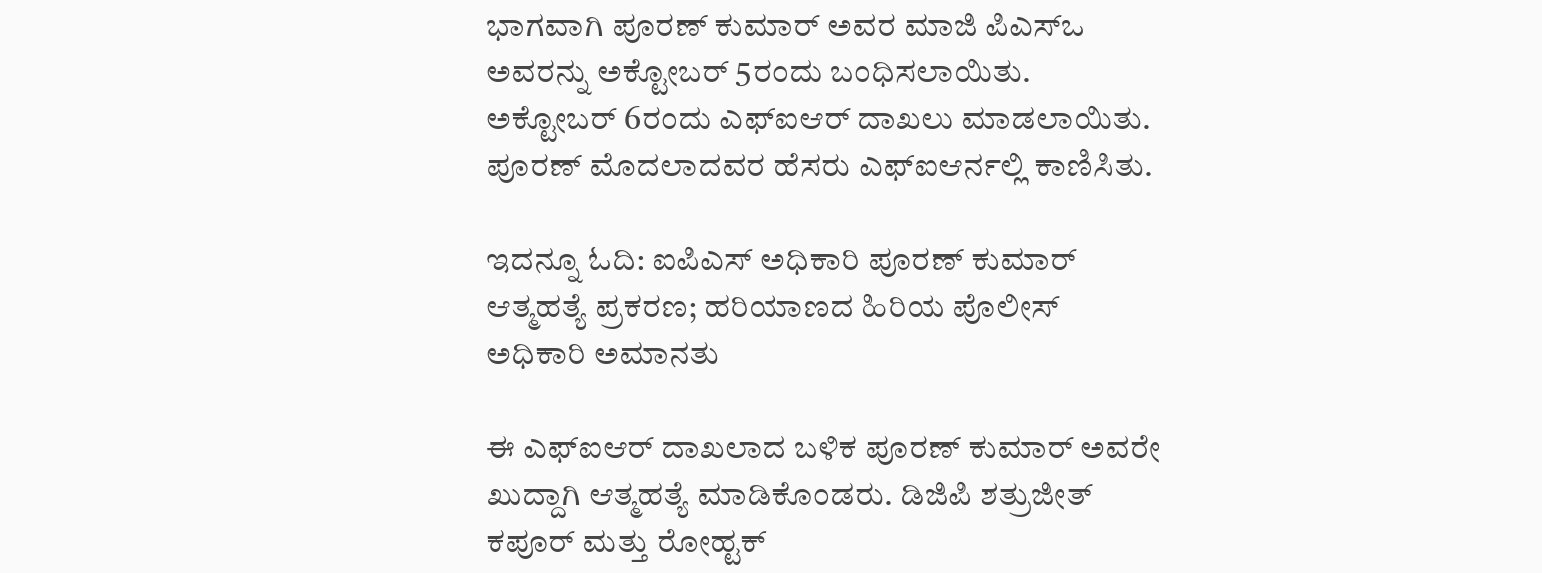ಭಾಗವಾಗಿ ಪೂರಣ್ ಕುಮಾರ್ ಅವರ ಮಾಜಿ ಪಿಎಸ್ಒ ಅವರನ್ನು ಅಕ್ಟೋಬರ್ 5ರಂದು ಬಂಧಿಸಲಾಯಿತು. ಅಕ್ಟೋಬರ್ 6ರಂದು ಎಫ್ಐಆರ್ ದಾಖಲು ಮಾಡಲಾಯಿತು. ಪೂರಣ್ ಮೊದಲಾದವರ ಹೆಸರು ಎಫ್ಐಆರ್ನಲ್ಲಿ ಕಾಣಿಸಿತು.

ಇದನ್ನೂ ಓದಿ: ಐಪಿಎಸ್ ಅಧಿಕಾರಿ ಪೂರಣ್ ಕುಮಾರ್ ಆತ್ಮಹತ್ಯೆ ಪ್ರಕರಣ; ಹರಿಯಾಣದ ಹಿರಿಯ ಪೊಲೀಸ್ ಅಧಿಕಾರಿ ಅಮಾನತು

ಈ ಎಫ್ಐಆರ್ ದಾಖಲಾದ ಬಳಿಕ ಪೂರಣ್ ಕುಮಾರ್ ಅವರೇ ಖುದ್ದಾಗಿ ಆತ್ಮಹತ್ಯೆ ಮಾಡಿಕೊಂಡರು. ಡಿಜಿಪಿ ಶತ್ರುಜೀತ್ ಕಪೂರ್ ಮತ್ತು ರೋಹ್ಟಕ್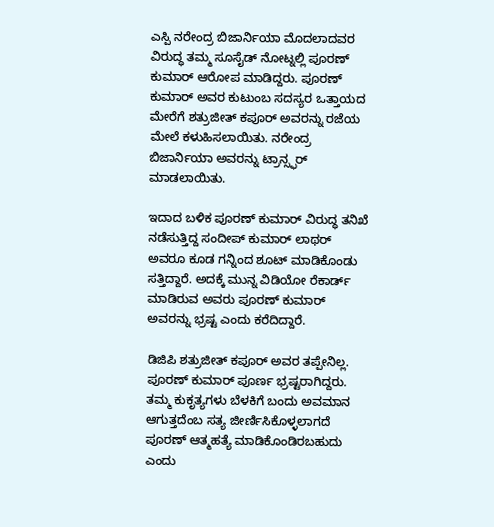ಎಸ್ಪಿ ನರೇಂದ್ರ ಬಿಜಾರ್ನಿಯಾ ಮೊದಲಾದವರ ವಿರುದ್ಧ ತಮ್ಮ ಸೂಸೈಡ್ ನೋಟ್ನಲ್ಲಿ ಪೂರಣ್ ಕುಮಾರ್ ಆರೋಪ ಮಾಡಿದ್ದರು. ಪೂರಣ್ ಕುಮಾರ್ ಅವರ ಕುಟುಂಬ ಸದಸ್ಯರ ಒತ್ತಾಯದ ಮೇರೆಗೆ ಶತ್ರುಜೀತ್ ಕಪೂರ್ ಅವರನ್ನು ರಜೆಯ ಮೇಲೆ ಕಳುಹಿಸಲಾಯಿತು. ನರೇಂದ್ರ ಬಿಜಾರ್ನಿಯಾ ಅವರನ್ನು ಟ್ರಾನ್ಸ್ಫರ್ ಮಾಡಲಾಯಿತು.

ಇದಾದ ಬಳಿಕ ಪೂರಣ್ ಕುಮಾರ್ ವಿರುದ್ಧ ತನಿಖೆ ನಡೆಸುತ್ತಿದ್ದ ಸಂದೀಪ್ ಕುಮಾರ್ ಲಾಥರ್ ಅವರೂ ಕೂಡ ಗನ್ನಿಂದ ಶೂಟ್ ಮಾಡಿಕೊಂಡು ಸತ್ತಿದ್ದಾರೆ. ಅದಕ್ಕೆ ಮುನ್ನ ವಿಡಿಯೋ ರೆಕಾರ್ಡ್ ಮಾಡಿರುವ ಅವರು ಪೂರಣ್ ಕುಮಾರ್ ಅವರನ್ನು ಭ್ರಷ್ಟ ಎಂದು ಕರೆದಿದ್ದಾರೆ.

ಡಿಜಿಪಿ ಶತ್ರುಜೀತ್ ಕಪೂರ್ ಅವರ ತಪ್ಪೇನಿಲ್ಲ. ಪೂರಣ್ ಕುಮಾರ್ ಪೂರ್ಣ ಭ್ರಷ್ಟರಾಗಿದ್ದರು. ತಮ್ಮ ಕುಕೃತ್ಯಗಳು ಬೆಳಕಿಗೆ ಬಂದು ಅವಮಾನ ಆಗುತ್ತದೆಂಬ ಸತ್ಯ ಜೀರ್ಣಿಸಿಕೊಳ್ಳಲಾಗದೆ ಪೂರಣ್ ಆತ್ಮಹತ್ಯೆ ಮಾಡಿಕೊಂಡಿರಬಹುದು ಎಂದು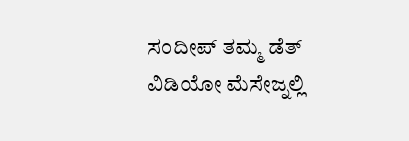ಸಂದೀಪ್ ತಮ್ಮ ಡೆತ್ ವಿಡಿಯೋ ಮೆಸೇಜ್ನಲ್ಲಿ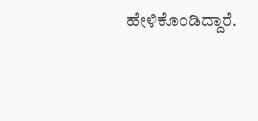ಹೇಳಿಕೊಂಡಿದ್ದಾರೆ.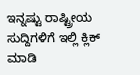ಇನ್ನಷ್ಟು ರಾಷ್ಟ್ರೀಯ ಸುದ್ದಿಗಳಿಗೆ ಇಲ್ಲಿ ಕ್ಲಿಕ್ ಮಾಡಿ